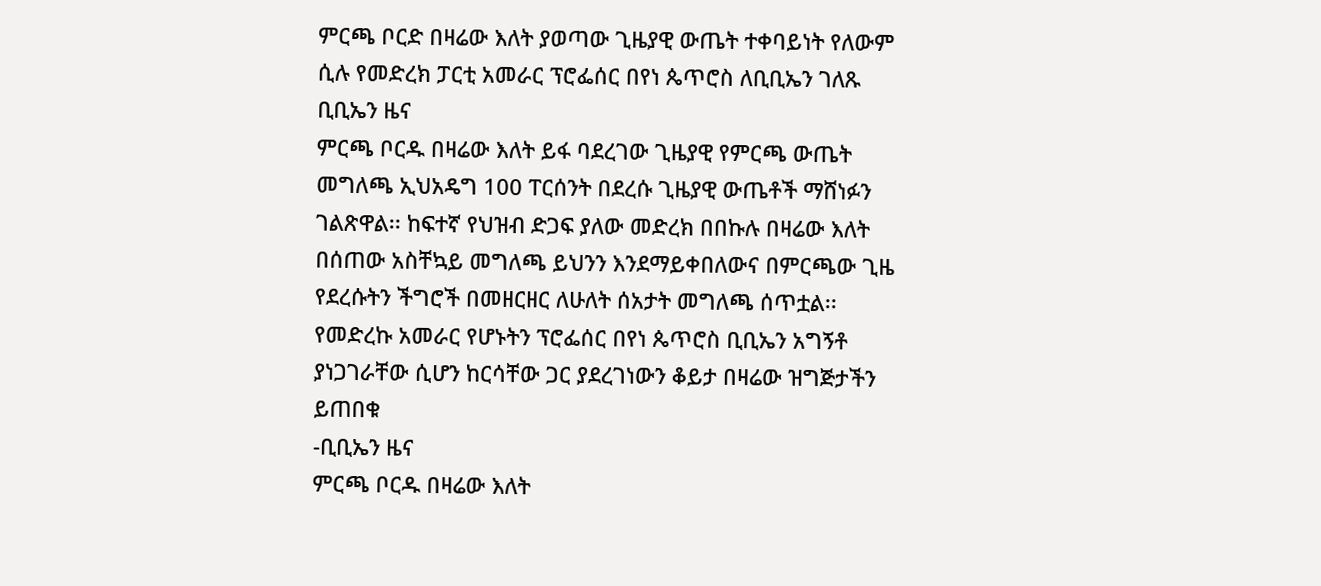ምርጫ ቦርድ በዛሬው እለት ያወጣው ጊዜያዊ ውጤት ተቀባይነት የለውም ሲሉ የመድረክ ፓርቲ አመራር ፕሮፌሰር በየነ ጴጥሮስ ለቢቢኤን ገለጹ
ቢቢኤን ዜና
ምርጫ ቦርዱ በዛሬው እለት ይፋ ባደረገው ጊዜያዊ የምርጫ ውጤት መግለጫ ኢህአዴግ 100 ፐርሰንት በደረሱ ጊዜያዊ ውጤቶች ማሸነፉን ገልጽዋል፡፡ ከፍተኛ የህዝብ ድጋፍ ያለው መድረክ በበኩሉ በዛሬው እለት በሰጠው አስቸኳይ መግለጫ ይህንን እንደማይቀበለውና በምርጫው ጊዜ የደረሱትን ችግሮች በመዘርዘር ለሁለት ሰአታት መግለጫ ሰጥቷል፡፡
የመድረኩ አመራር የሆኑትን ፕሮፌሰር በየነ ጴጥሮስ ቢቢኤን አግኝቶ ያነጋገራቸው ሲሆን ከርሳቸው ጋር ያደረገነውን ቆይታ በዛሬው ዝግጅታችን ይጠበቁ
-ቢቢኤን ዜና
ምርጫ ቦርዱ በዛሬው እለት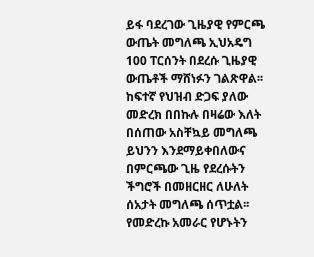ይፋ ባደረገው ጊዜያዊ የምርጫ ውጤት መግለጫ ኢህአዴግ 100 ፐርሰንት በደረሱ ጊዜያዊ ውጤቶች ማሸነፉን ገልጽዋል፡፡ ከፍተኛ የህዝብ ድጋፍ ያለው መድረክ በበኩሉ በዛሬው እለት በሰጠው አስቸኳይ መግለጫ ይህንን እንደማይቀበለውና በምርጫው ጊዜ የደረሱትን ችግሮች በመዘርዘር ለሁለት ሰአታት መግለጫ ሰጥቷል፡፡
የመድረኩ አመራር የሆኑትን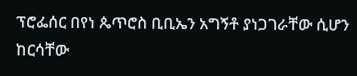ፕሮፌሰር በየነ ጴጥሮስ ቢቢኤን አግኝቶ ያነጋገራቸው ሲሆን ከርሳቸው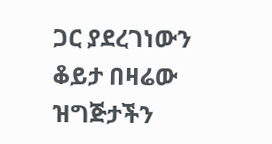ጋር ያደረገነውን ቆይታ በዛሬው ዝግጅታችን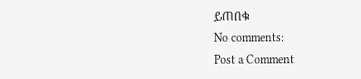ይጠበቁ
No comments:
Post a Comment